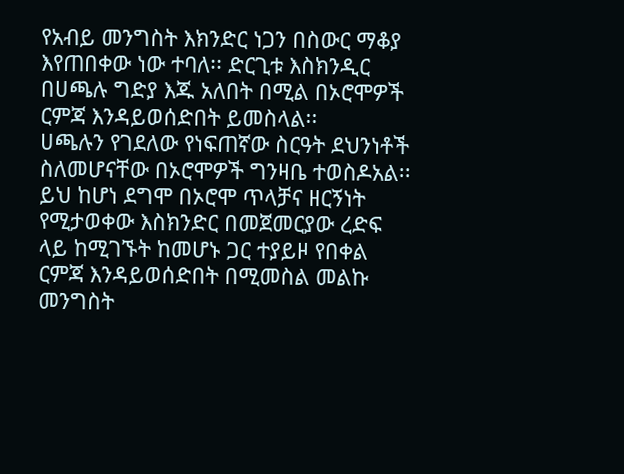የአብይ መንግስት እክንድር ነጋን በስውር ማቆያ እየጠበቀው ነው ተባለ፡፡ ድርጊቱ እስክንዲር በሀጫሉ ግድያ እጁ አለበት በሚል በኦሮሞዎች ርምጃ እንዳይወሰድበት ይመስላል፡፡
ሀጫሉን የገደለው የነፍጠኛው ስርዓት ደህንነቶች ስለመሆናቸው በኦሮሞዎች ግንዛቤ ተወስዶአል፡፡ ይህ ከሆነ ደግሞ በኦሮሞ ጥላቻና ዘርኝነት የሚታወቀው እስክንድር በመጀመርያው ረድፍ ላይ ከሚገኙት ከመሆኑ ጋር ተያይዞ የበቀል ርምጃ እንዳይወሰድበት በሚመስል መልኩ መንግስት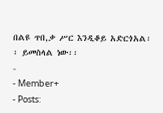በልዩ ጥበ,ቃ ሥር እንዲቆይ አድርጎአል፡፡ ይመስላል ነው፡፡
-
- Member+
- Posts: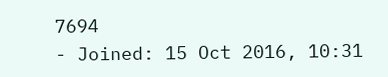7694
- Joined: 15 Oct 2016, 10:31